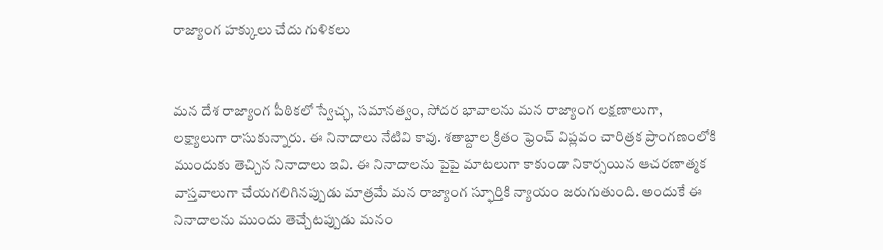రాజ్యాంగ హక్కులు చేదు గుళికలు


మన దేశ రాజ్యాంగ పీఠికలో స్వేచ్ఛ, సమానత్వం, సోదర భావాలను మన రాజ్యాంగ లక్షణాలుగా, లక్ష్యాలుగా రాసుకున్నారు. ఈ నినాదాలు నేటివి కావు. శతాబ్దాల క్రితం ఫ్రెంచ్‌ విప్లవం చారిత్రక ప్రాంగణంలోకి ముందుకు తెచ్చిన నినాదాలు ఇవి. ఈ నినాదాలను పైపై మాటలుగా కాకుండా నికార్సయిన ఆచరణాత్మక వాస్తవాలుగా చేయగలిగినప్పుడు మాత్రమే మన రాజ్యాంగ స్ఫూర్తికి న్యాయం జరుగుతుంది. అందుకే ఈ నినాదాలను ముందు తెచ్చేటప్పుడు మనం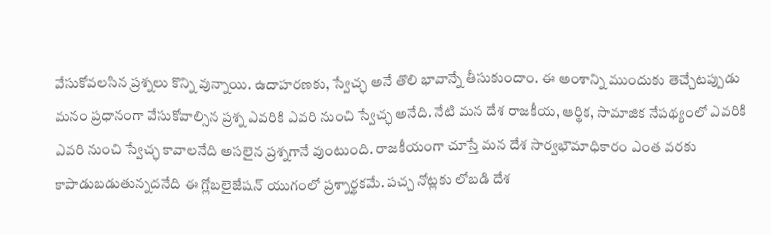వేసుకోవలసిన ప్రశ్నలు కొన్ని వున్నాయి. ఉదాహరణకు, స్వేచ్ఛ అనే తొలి భావాన్నే తీసుకుందాం. ఈ అంశాన్ని ముందుకు తెచ్చేటప్పుడు మనం ప్రధానంగా వేసుకోవాల్సిన ప్రశ్న ఎవరికి ఎవరి నుంచి స్వేచ్ఛ అనేది. నేటి మన దేశ రాజకీయ, ఆర్థిక, సామాజిక నేపథ్యంలో ఎవరికి ఎవరి నుంచి స్వేచ్ఛ కావాలనేది అసలైన ప్రశ్నగానే వుంటుంది. రాజకీయంగా చూస్తే మన దేశ సార్వభౌమాధికారం ఎంత వరకు కాపాడుబడుతున్నదనేది ఈ గ్లోబలైజేషన్‌ యుగంలో ప్రశ్నార్థకమే. పచ్చ నోట్లకు లోబడి దేశ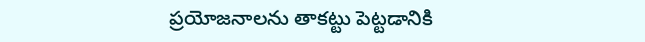ప్రయోజనాలను తాకట్టు పెట్టడానికి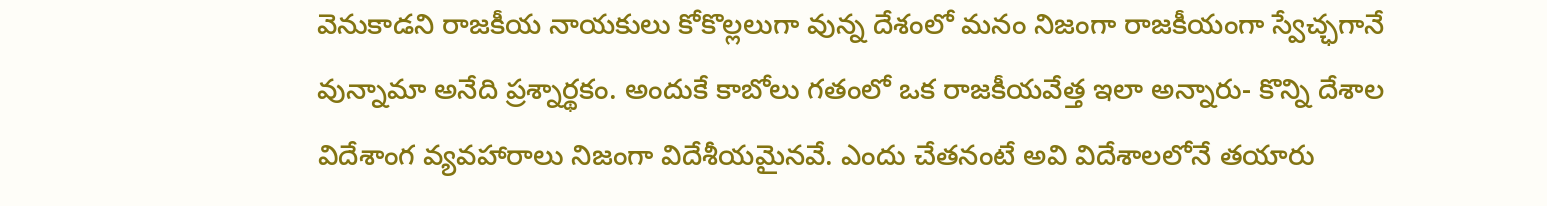వెనుకాడని రాజకీయ నాయకులు కోకొల్లలుగా వున్న దేశంలో మనం నిజంగా రాజకీయంగా స్వేచ్ఛగానే వున్నామా అనేది ప్రశ్నార్థకం. అందుకే కాబోలు గతంలో ఒక రాజకీయవేత్త ఇలా అన్నారు- కొన్ని దేశాల విదేశాంగ వ్యవహారాలు నిజంగా విదేశీయమైనవే. ఎందు చేతనంటే అవి విదేశాలలోనే తయారు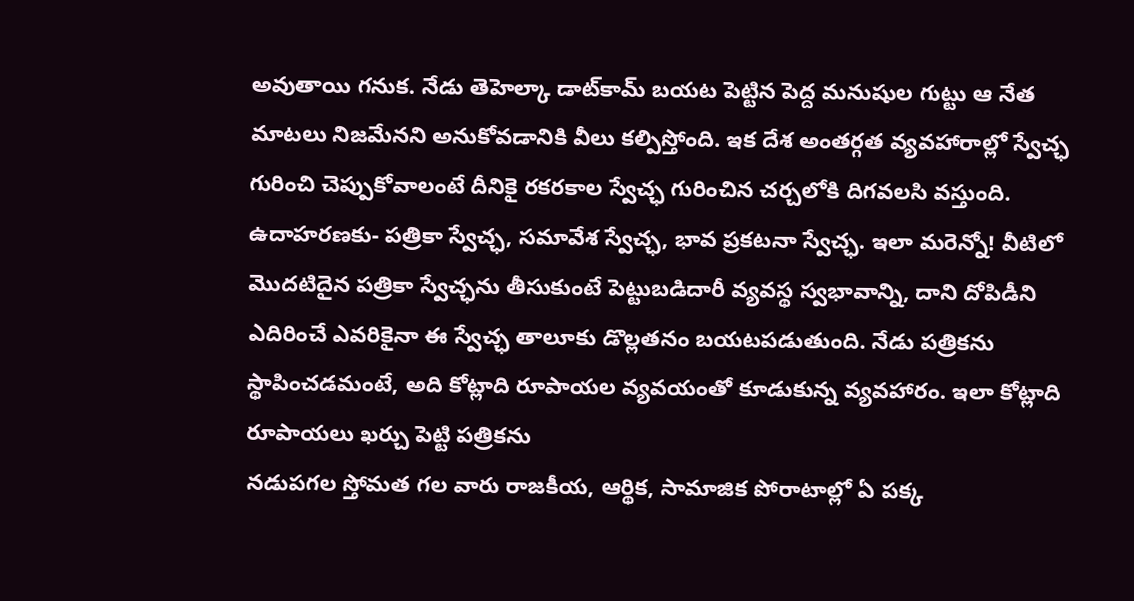అవుతాయి గనుక. నేడు తెహెల్కా డాట్‌కామ్‌ బయట పెట్టిన పెద్ద మనుషుల గుట్టు ఆ నేత మాటలు నిజమేనని అనుకోవడానికి వీలు కల్పిస్తోంది. ఇక దేశ అంతర్గత వ్యవహారాల్లో స్వేచ్ఛ గురించి చెప్పుకోవాలంటే దీనికై రకరకాల స్వేచ్ఛ గురించిన చర్చలోకి దిగవలసి వస్తుంది. ఉదాహరణకు- పత్రికా స్వేచ్ఛ, సమావేశ స్వేచ్ఛ, భావ ప్రకటనా స్వేచ్ఛ. ఇలా మరెన్నో! వీటిలో మొదటిదైన పత్రికా స్వేచ్ఛను తీసుకుంటే పెట్టుబడిదారీ వ్యవస్థ స్వభావాన్ని, దాని దోపిడీని ఎదిరించే ఎవరికైనా ఈ స్వేచ్ఛ తాలూకు డొల్లతనం బయటపడుతుంది. నేడు పత్రికను స్థాపించడమంటే, అది కోట్లాది రూపాయల వ్యవయంతో కూడుకున్న వ్యవహారం. ఇలా కోట్లాది రూపాయలు ఖర్చు పెట్టి పత్రికను
నడుపగల స్తోమత గల వారు రాజకీయ, ఆర్థిక, సామాజిక పోరాటాల్లో ఏ పక్క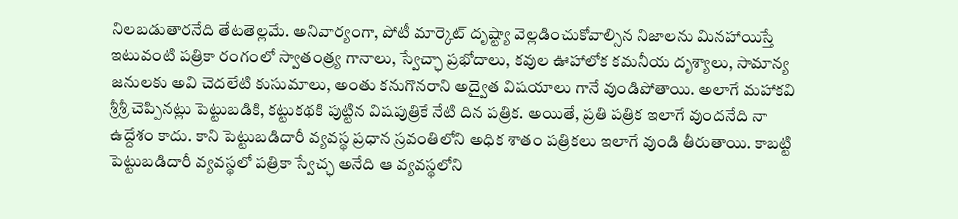నిలబడుతారనేది తేటతెల్లమే. అనివార్యంగా, పోటీ మార్కెట్‌ దృష్ట్యా వెల్లడించుకోవాల్సిన నిజాలను మినహాయిస్తే ఇటువంటి పత్రికా రంగంలో స్వాతంత్ర్య గానాలు, స్వేచ్ఛా ప్రభోదాలు, కవుల ఊహాలోక కమనీయ దృశ్యాలు, సామాన్య జనులకు అవి చెదలేటి కుసుమాలు, అంతు కనుగొనరాని అద్వైత విషయాలు గానే వుండిపోతాయి. అలాగే మహాకవి శ్రీశ్రీ చెప్పినట్లు పెట్టుబడికి, కట్టుకథకి పుట్టిన విషపుత్రికే నేటి దిన పత్రిక. అయితే, ప్రతి పత్రిక ఇలాగే వుందనేది నా ఉద్దేశం కాదు. కాని పెట్టుబడిదారీ వ్యవస్థ ప్రధాన స్రవంతిలోని అధిక శాతం పత్రికలు ఇలాగే వుండి తీరుతాయి. కాబట్టి పెట్టుబడిదారీ వ్యవస్థలో పత్రికా స్వేచ్ఛ అనేది ఆ వ్యవస్థలోని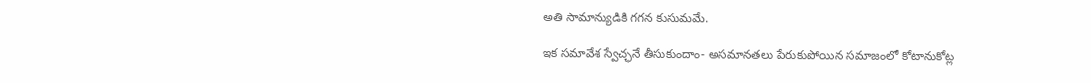అతి సామాన్యుడికి గగన కుసుమమే.

ఇక సమావేశ స్వేచ్ఛనే తీసుకుందాం- అసమానతలు పేరుకుపోయిన సమాజంలో కోటానుకోట్ల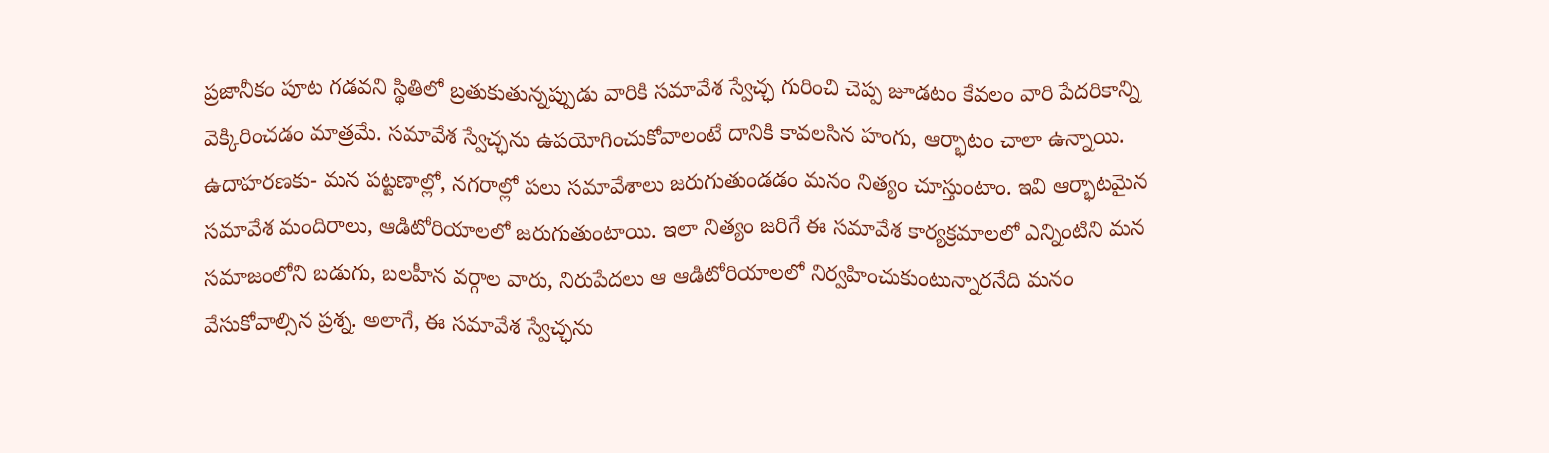ప్రజానీకం పూట గడవని స్థితిలో బ్రతుకుతున్నప్పుడు వారికి సమావేశ స్వేచ్ఛ గురించి చెప్ప జూడటం కేవలం వారి పేదరికాన్ని వెక్కిరించడం మాత్రమే. సమావేశ స్వేచ్ఛను ఉపయోగించుకోవాలంటే దానికి కావలసిన హంగు, ఆర్భాటం చాలా ఉన్నాయి. ఉదాహరణకు- మన పట్టణాల్లో, నగరాల్లో పలు సమావేశాలు జరుగుతుండడం మనం నిత్యం చూస్తుంటాం. ఇవి ఆర్భాటమైన సమావేశ మందిరాలు, ఆడిటోరియాలలో జరుగుతుంటాయి. ఇలా నిత్యం జరిగే ఈ సమావేశ కార్యక్రమాలలో ఎన్నింటిని మన సమాజంలోని బడుగు, బలహీన వర్గాల వారు, నిరుపేదలు ఆ ఆడిటోరియాలలో నిర్వహించుకుంటున్నారనేది మనం వేసుకోవాల్సిన ప్రశ్న. అలాగే, ఈ సమావేశ స్వేచ్ఛను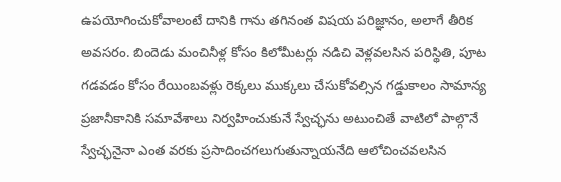ఉపయోగించుకోవాలంటే దానికి గాను తగినంత విషయ పరిజ్ఞానం, అలాగే తీరిక అవసరం. బిందెడు మంచినీళ్ల కోసం కిలోమీటర్లు నడిచి వెళ్లవలసిన పరిస్థితి, పూట గడవడం కోసం రేయింబవళ్లు రెక్కలు ముక్కలు చేసుకోవల్సిన గడ్డుకాలం సామాన్య ప్రజానీకానికి సమావేశాలు నిర్వహించుకునే స్వేచ్ఛను అటుంచితే వాటిలో పాల్గొనే స్వేచ్ఛనైనా ఎంత వరకు ప్రసాదించగలుగుతున్నాయనేది ఆలోచించవలసిన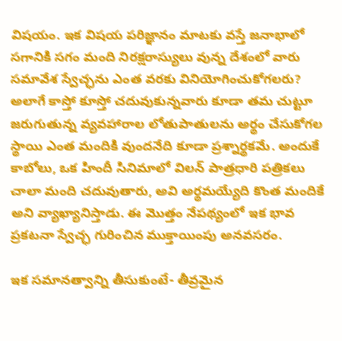విషయం. ఇక విషయ పరిజ్ఞానం మాటకు వస్తే జనాభాలో సగానికి సగం మంది నిరక్షరాస్యులు వున్న దేశంలో వారు సమావేశ స్వేచ్ఛను ఎంత వరకు వినియోగించుకోగలరు? అలాగే కాస్తో కూస్తో చదువుకున్నవారు కూడా తమ చుట్టూ జరుగుతున్న వ్యవహారాల లోతుపాతులను అర్థం చేసుకోగల స్థాయి ఎంత మందికి వుందనేది కూడా ప్రశ్నార్థకమే. అందుకే కాబోలు, ఒక హిందీ సినిమాలో విలన్‌ పాత్రధారి పత్రికలు చాలా మంది చదువుతారు, అవి అర్థమయ్యేది కొంత మందికే అని వ్యాఖ్యానిస్తాడు. ఈ మొత్తం నేపథ్యంలో ఇక భావ ప్రకటనా స్వేచ్ఛ గురించిన ముక్తాయింపు అనవసరం.

ఇక సమానత్వాన్ని తీసుకుంటే- తీవ్రమైన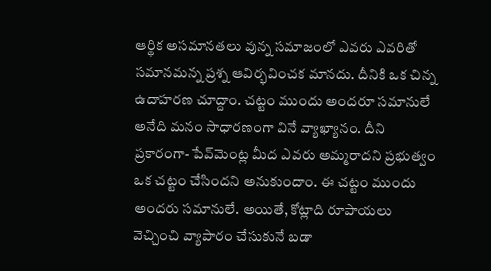ఆర్థిక అసమానతలు వున్న సమాజంలో ఎవరు ఎవరితో సమానమన్న ప్రశ్న ఆవిర్భవించక మానదు. దీనికి ఒక చిన్న ఉదాహరణ చూద్దాం. చట్టం ముందు అందరూ సమానులే అనేది మనం సాధారణంగా వినే వ్యాఖ్యానం. దీని ప్రకారంగా- పేవ్‌మెంట్ల మీద ఎవరు అమ్మరాదని ప్రభుత్వం ఒక చట్టం చేసిందని అనుకుందాం. ఈ చట్టం ముందు అందరు సమానులే. అయితే, కోట్లాది రూపాయలు వెచ్చించి వ్యాపారం చేసుకునే బడా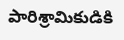పారిశ్రామికుడికి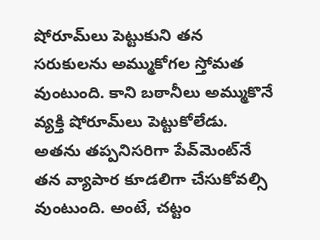షోరూమ్‌లు పెట్టుకుని తన సరుకులను అమ్ముకోగల స్తోమత వుంటుంది. కాని బఠానీలు అమ్ముకొనే వ్యక్తి షోరూమ్‌లు పెట్టుకోలేడు. అతను తప్పనిసరిగా పేవ్‌మెంట్‌నే తన వ్యాపార కూడలిగా చేసుకోవల్సి వుంటుంది. అంటే, చట్టం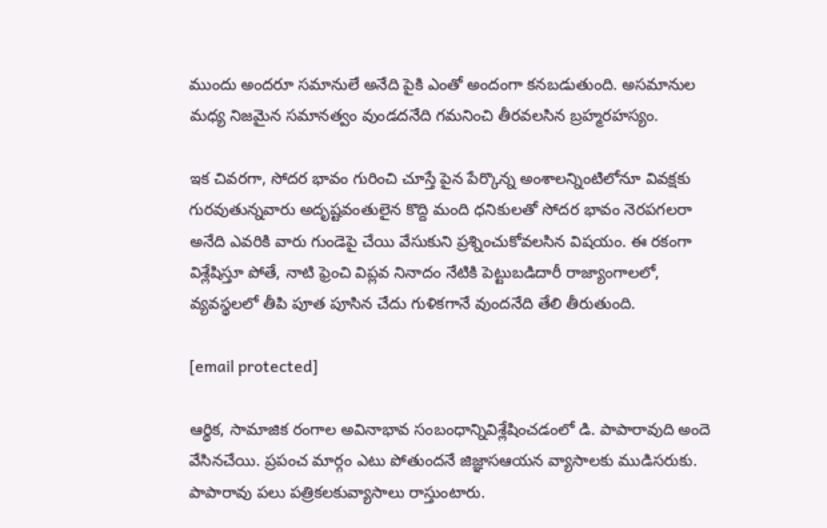ముందు అందరూ సమానులే అనేది పైకి ఎంతో అందంగా కనబడుతుంది. అసమానుల మధ్య నిజమైన సమానత్వం వుండదనేది గమనించి తీరవలసిన బ్రహ్మరహస్యం.

ఇక చివరగా, సోదర భావం గురించి చూస్తే పైన పేర్కొన్న అంశాలన్నింటిలోనూ వివక్షకు గురవుతున్నవారు అదృష్టవంతులైన కొద్ది మంది ధనికులతో సోదర భావం నెరపగలరా అనేది ఎవరికి వారు గుండెపై చేయి వేసుకుని ప్రశ్నించుకోవలసిన విషయం. ఈ రకంగా విశ్లేషిస్తూ పోతే, నాటి ఫ్రెంచి విప్లవ నినాదం నేటికి పెట్టుబడిదారీ రాజ్యాంగాలలో, వ్యవస్థలలో తీపి పూత పూసిన చేదు గుళికగానే వుందనేది తేలి తీరుతుంది.

[email protected]

ఆర్థిక, సామాజిక రంగాల అవినాభావ సంబంధాన్నివిశ్లేషించడంలో డి. పాపారావుది అందె వేసినచేయి. ప్రపంచ మార్గం ఎటు పోతుందనే జిజ్ఞాసఆయన వ్యాసాలకు ముడిసరుకు. పాపారావు పలు పత్రికలకువ్యాసాలు రాస్తుంటారు.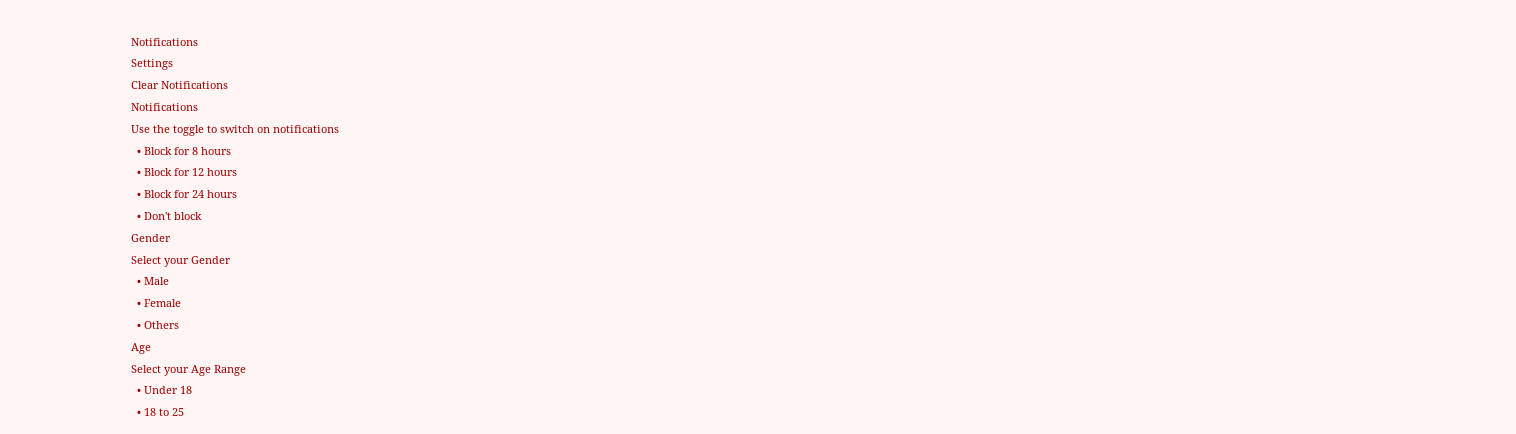Notifications
Settings
Clear Notifications
Notifications
Use the toggle to switch on notifications
  • Block for 8 hours
  • Block for 12 hours
  • Block for 24 hours
  • Don't block
Gender
Select your Gender
  • Male
  • Female
  • Others
Age
Select your Age Range
  • Under 18
  • 18 to 25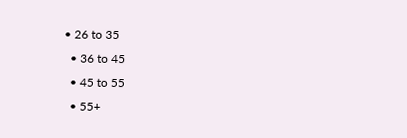• 26 to 35
  • 36 to 45
  • 45 to 55
  • 55+